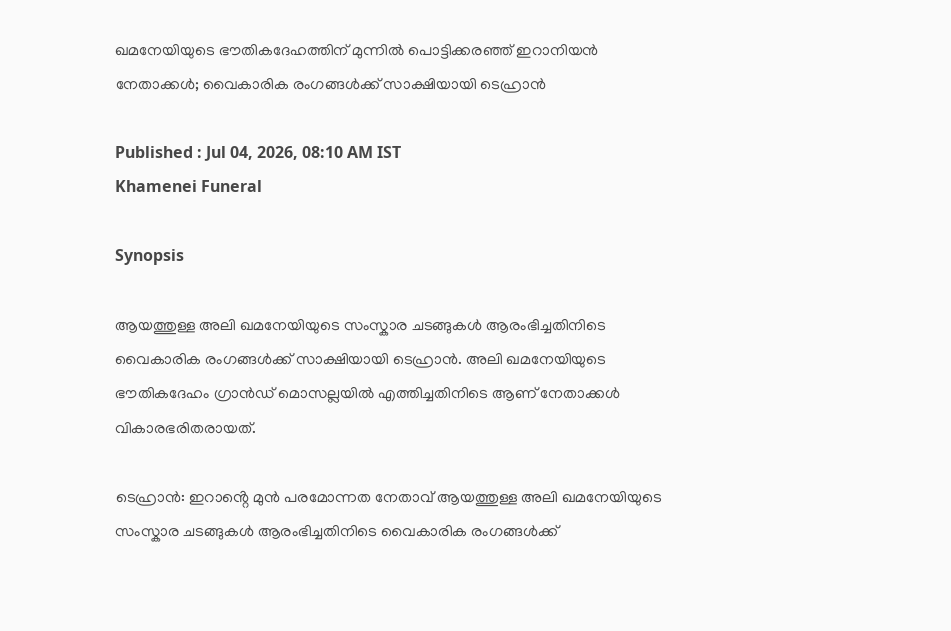ഖമനേയിയുടെ ഭൗതികദേഹത്തിന് മുന്നിൽ പൊട്ടിക്കരഞ്ഞ് ഇറാനിയൻ നേതാക്കൾ; വൈകാരിക രംഗങ്ങൾക്ക് സാക്ഷിയായി ടെഹ്രാൻ

Published : Jul 04, 2026, 08:10 AM IST
Khamenei Funeral

Synopsis

ആയത്തുള്ള അലി ഖമനേയിയുടെ സംസ്കാര ചടങ്ങുകൾ ആരംഭിച്ചതിനിടെ വൈകാരിക രംഗങ്ങൾക്ക് സാക്ഷിയായി ടെഹ്രാൻ. അലി ഖമനേയിയുടെ ഭൗതികദേഹം ഗ്രാൻ‍ഡ് മൊസല്ലയിൽ എത്തിച്ചതിനിടെ ആണ് നേതാക്കൾ വികാരഭരിതരായത്.

ടെഹ്രാൻ: ഇറാൻ്റെ മുൻ പരമോന്നത നേതാവ് ആയത്തുള്ള അലി ഖമനേയിയുടെ സംസ്കാര ചടങ്ങുകൾ ആരംഭിച്ചതിനിടെ വൈകാരിക രംഗങ്ങൾക്ക്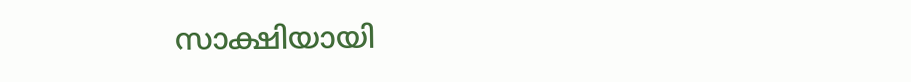സാക്ഷിയായി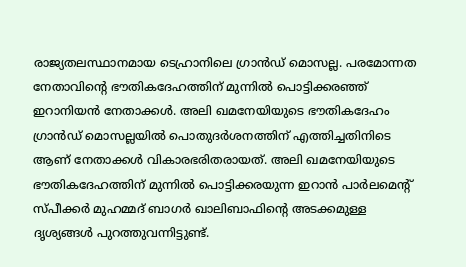രാജ്യതലസ്ഥാനമായ ടെഹ്രാനിലെ ഗ്രാൻ‍ഡ് മൊസല്ല. പരമോന്നത നേതാവിൻ്റെ ഭൗതികദേഹത്തിന് മുന്നിൽ പൊട്ടിക്കരഞ്ഞ് ഇറാനിയൻ നേതാക്കൾ. അലി ഖമനേയിയുടെ ഭൗതികദേഹം ഗ്രാൻ‍ഡ് മൊസല്ലയിൽ പൊതുദ‍‌‌ർ‌ശനത്തിന് എത്തിച്ചതിനിടെ ആണ് നേതാക്കൾ വികാരഭരിതരായത്. അലി ഖമനേയിയുടെ ഭൗതികദേഹത്തിന് മുന്നിൽ പൊട്ടിക്കരയുന്ന ഇറാൻ പാ‍ർലമെൻ്റ് സ്പീക്കർ മുഹമ്മദ് ബാഗർ ഖാലിബാഫിൻ്റെ അടക്കമുള്ള ദൃശ്യങ്ങൾ പുറത്തുവന്നിട്ടുണ്ട്.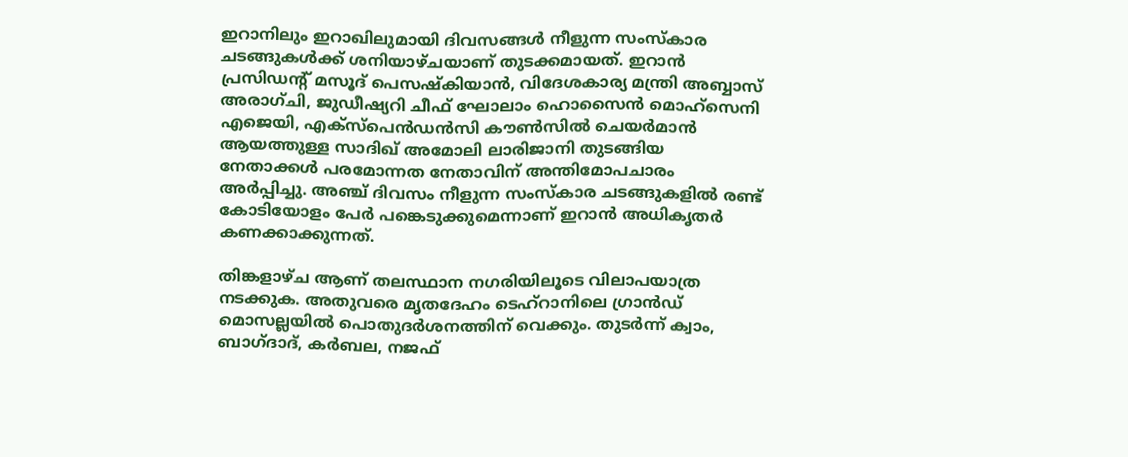ഇറാനിലും ഇറാഖിലുമായി ദിവസങ്ങൾ നീളുന്ന സംസ്കാര ചടങ്ങുകൾക്ക് ശനിയാഴ്ചയാണ് തുടക്കമായത്. ഇറാൻ പ്രസിഡൻ്റ് മസൂദ് പെസഷ്കിയാൻ, വിദേശകാര്യ മന്ത്രി അബ്ബാസ് അരാഗ്ചി, ജുഡീഷ്യറി ചീഫ് ഘോലാം ഹൊസൈൻ മൊഹ്‌സെനി എജെയി, എക്സ്പെൻഡൻസി കൗൺസിൽ ചെയർമാൻ ആയത്തുള്ള സാദിഖ് അമോലി ലാരിജാനി തുടങ്ങിയ നേതാക്കൾ പരമോന്നത നേതാവിന് അന്തിമോപചാരം അ‍ർപ്പിച്ചു. അഞ്ച് ദിവസം നീളുന്ന സംസ്കാര ചടങ്ങുകളിൽ രണ്ട് കോടിയോളം പേർ പങ്കെടുക്കുമെന്നാണ് ഇറാൻ അധികൃതർ കണക്കാക്കുന്നത്.

തിങ്കളാഴ്ച ആണ് തലസ്ഥാന നഗരിയിലൂടെ വിലാപയാത്ര നടക്കുക. അതുവരെ മൃതദേഹം ടെഹ്‌റാനിലെ ഗ്രാൻഡ് മൊസല്ലയിൽ പൊതുദർശനത്തിന് വെക്കും. തുടർന്ന് ക്വാം, ബാഗ്ദാദ്, കർബല, നജഫ്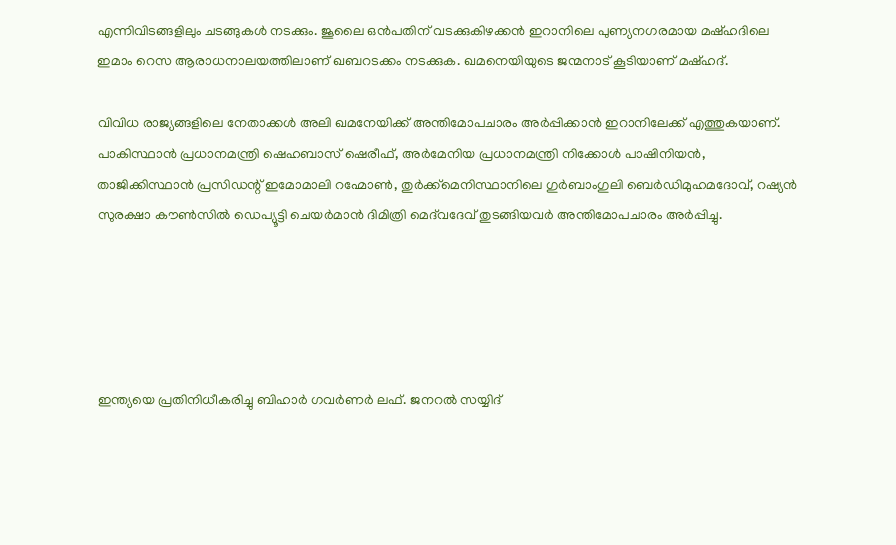എന്നിവിടങ്ങളിലും ചടങ്ങുകൾ നടക്കും. ജൂലൈ ഒൻപതിന് വടക്കുകിഴക്കൻ ഇറാനിലെ പുണ്യനഗരമായ മഷ്ഹദിലെ ഇമാം റെസ ആരാധനാലയത്തിലാണ് ഖബറടക്കം നടക്കുക. ഖമനെയിയുടെ ജന്മനാട് കൂടിയാണ് മഷ്ഹദ്.

വിവിധ രാജ്യങ്ങളിലെ നേതാക്കൾ അലി ഖമനേയിക്ക് അന്തിമോപചാരം അ‍ർപ്പിക്കാൻ ഇറാനിലേക്ക് എത്തുകയാണ്. പാകിസ്ഥാൻ പ്രധാനമന്ത്രി ഷെഹബാസ് ഷെരീഫ്, അർമേനിയ പ്രധാനമന്ത്രി നിക്കോൾ പാഷിനിയൻ, താജിക്കിസ്ഥാൻ പ്രസിഡന്റ് ഇമോമാലി റഹ്മോൺ, തുർക്ക്മെനിസ്ഥാനിലെ ഗുർബാംഗുലി ബെർഡിമുഹമദോവ്, റഷ്യൻ സുരക്ഷാ കൗൺസിൽ ഡെപ്യൂട്ടി ചെയർമാൻ ദിമിത്രി മെദ്‌വദേവ് തുടങ്ങിയവർ അന്തിമോപചാരം അർപ്പിച്ചു.





ഇന്ത്യയെ പ്രതിനിധീകരിച്ചു ബിഹാർ ഗവർണർ ലഫ്. ജനറൽ സയ്യിദ്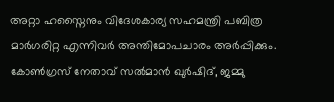അറ്റാ ഹസ്നൈനും വിദേശകാര്യ സഹമന്ത്രി പബിത്ര മാർഗരിറ്റ എന്നിവ‍ർ അന്തിമോപചാരം അ‍ർപ്പിക്കും. കോൺഗ്രസ് നേതാവ് സൽമാൻ ഖു‍ർഷിദ്, ജമ്മു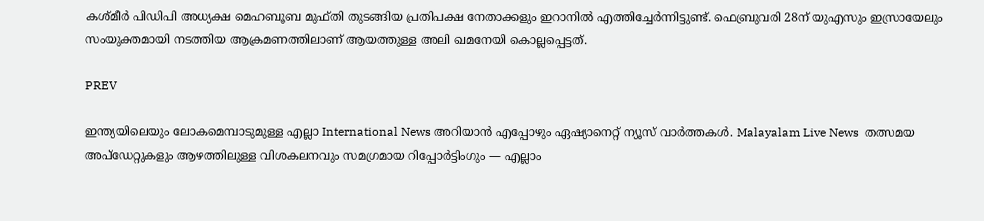കശ്മീർ പിഡിപി അധ്യക്ഷ മെഹബൂബ മുഫ്തി തുടങ്ങിയ പ്രതിപക്ഷ നേതാക്കളും ഇറാനിൽ എത്തിച്ചേർന്നിട്ടുണ്ട്. ഫെബ്രുവരി 28ന് യുഎസും ഇസ്രായേലും സംയുക്തമായി നടത്തിയ ആക്രമണത്തിലാണ് ആയത്തുള്ള അലി ഖമനേയി കൊല്ലപ്പെട്ടത്.

PREV

ഇന്ത്യയിലെയും ലോകമെമ്പാടുമുള്ള എല്ലാ International News അറിയാൻ എപ്പോഴും ഏഷ്യാനെറ്റ് ന്യൂസ് വാർത്തകൾ. Malayalam Live News  തത്സമയ അപ്‌ഡേറ്റുകളും ആഴത്തിലുള്ള വിശകലനവും സമഗ്രമായ റിപ്പോർട്ടിംഗും — എല്ലാം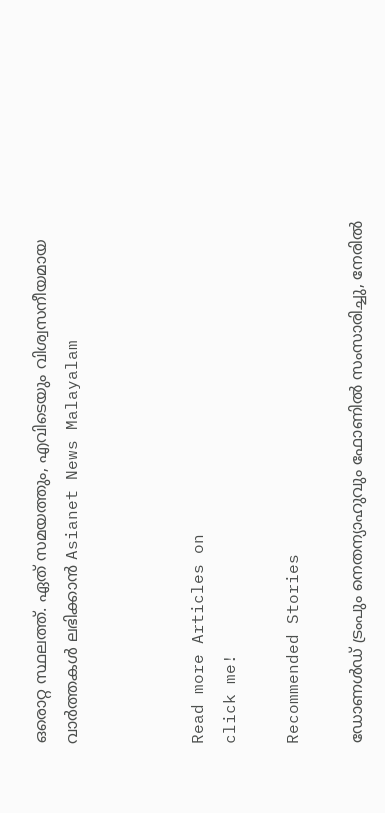ഒരൊറ്റ സ്ഥലത്ത്. ഏത് സമയത്തും, എവിടെയും വിശ്വസനീയമായ വാർത്തകൾ ലഭിക്കാൻ Asianet News Malayalam



Read more Articles on
click me!

Recommended Stories

ഡോണൾഡ് ട്രംപും നെതന്യാഹുവും ഫോണിൽ സംസാരിച്ചു, നേരിൽ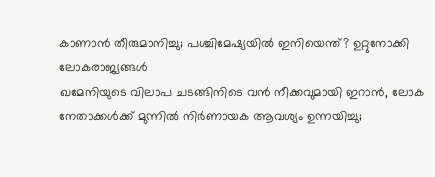കാണാൻ തീരുമാനിച്ചു; പശ്ചിമേഷ്യയിൽ ഇനിയെന്ത്? ഉറ്റുനോക്കി ലോകരാജ്യങ്ങൾ
ഖമേനിയുടെ വിലാപ ചടങ്ങിനിടെ വൻ നീക്കവുമായി ഇറാൻ, ലോക നേതാക്കൾക്ക് മുന്നിൽ നിർണായക ആവശ്യം ഉന്നയിച്ചു;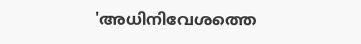'അധിനിവേശത്തെ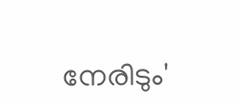നേരിടും'